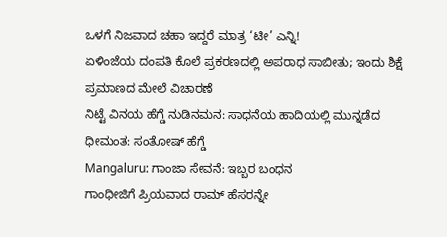ಒಳಗೆ ನಿಜವಾದ ಚಹಾ ಇದ್ದರೆ ಮಾತ್ರ ‘ಟೀ’ ಎನ್ನಿ!
ಏಳಿಂಜೆಯ ದಂಪತಿ ಕೊಲೆ ಪ್ರಕರಣದಲ್ಲಿ ಅಪರಾಧ ಸಾಬೀತು; ಇಂದು ಶಿಕ್ಷೆ ಪ್ರಮಾಣದ ಮೇಲೆ ವಿಚಾರಣೆ
ನಿಟ್ಟೆ ವಿನಯ ಹೆಗ್ಡೆ ನುಡಿನಮನ: ಸಾಧನೆಯ ಹಾದಿಯಲ್ಲಿ ಮುನ್ನಡೆದ ಧೀಮಂತ: ಸಂತೋಷ್ ಹೆಗ್ಡೆ
Mangaluru: ಗಾಂಜಾ ಸೇವನೆ: ಇಬ್ಬರ ಬಂಧನ
ಗಾಂಧೀಜಿಗೆ ಪ್ರಿಯವಾದ ರಾಮ್ ಹೆಸರನ್ನೇ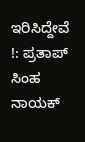ಇರಿಸಿದ್ದೇವೆ !: ಪ್ರತಾಪ್ ಸಿಂಹ ನಾಯಕ್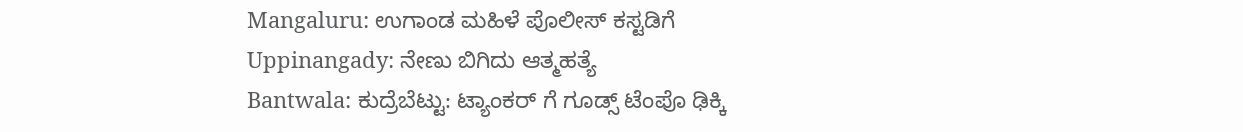Mangaluru: ಉಗಾಂಡ ಮಹಿಳೆ ಪೊಲೀಸ್ ಕಸ್ಟಡಿಗೆ
Uppinangady: ನೇಣು ಬಿಗಿದು ಆತ್ಮಹತ್ಯೆ
Bantwala: ಕುದ್ರೆಬೆಟ್ಟು: ಟ್ಯಾಂಕರ್ ಗೆ ಗೂಡ್ಸ್ ಟೆಂಪೊ ಢಿಕ್ಕಿ